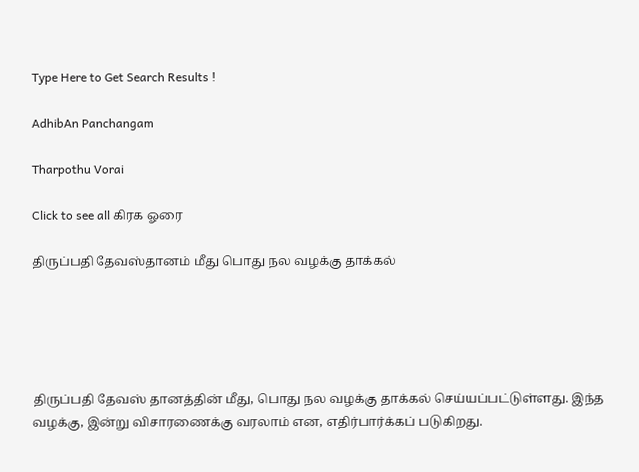Type Here to Get Search Results !

AdhibAn Panchangam

Tharpothu Vorai

Click to see all கிரக ஓரை

திருப்பதி தேவஸ்தானம் மீது பொது நல வழக்கு தாக்கல்





திருப்பதி தேவஸ் தானத்தின் மீது, பொது நல வழக்கு தாக்கல் செய்யப்பட்டுள்ளது. இந்த வழக்கு, இன்று விசாரணைக்கு வரலாம் என, எதிர்பார்க்கப் படுகிறது.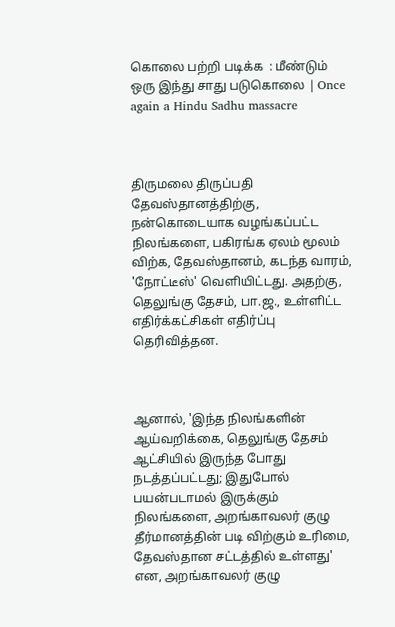கொலை பற்றி படிக்க  : மீண்டும் ஒரு இந்து சாது படுகொலை | Once again a Hindu Sadhu massacre



திருமலை திருப்பதி தேவஸ்தானத்திற்கு, நன்கொடையாக வழங்கப்பட்ட நிலங்களை, பகிரங்க ஏலம் மூலம் விற்க, தேவஸ்தானம், கடந்த வாரம், 'நோட்டீஸ்' வெளியிட்டது. அதற்கு, தெலுங்கு தேசம், பா.ஜ., உள்ளிட்ட எதிர்க்கட்சிகள் எதிர்ப்பு தெரிவித்தன.



ஆனால், 'இந்த நிலங்களின் ஆய்வறிக்கை, தெலுங்கு தேசம் ஆட்சியில் இருந்த போது நடத்தப்பட்டது; இதுபோல் பயன்படாமல் இருக்கும் நிலங்களை, அறங்காவலர் குழு தீர்மானத்தின் படி விற்கும் உரிமை, தேவஸ்தான சட்டத்தில் உள்ளது' என, அறங்காவலர் குழு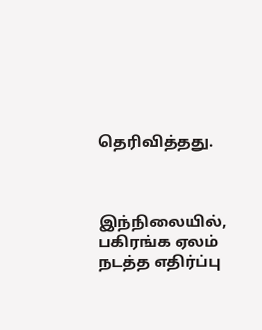தெரிவித்தது.



இந்நிலையில், பகிரங்க ஏலம் நடத்த எதிர்ப்பு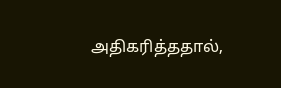அதிகரித்ததால்,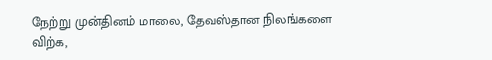நேற்று முன்தினம் மாலை, தேவஸ்தான நிலங்களை விற்க,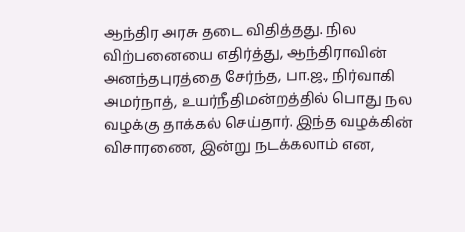ஆந்திர அரசு தடை விதித்தது. நில விற்பனையை எதிர்த்து, ஆந்திராவின் அனந்தபுரத்தை சேர்ந்த, பா.ஜ., நிர்வாகி அமர்நாத், உயர்நீதிமன்றத்தில் பொது நல வழக்கு தாக்கல் செய்தார். இந்த வழக்கின் விசாரணை, இன்று நடக்கலாம் என,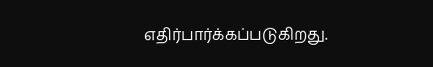எதிர்பார்க்கப்படுகிறது.